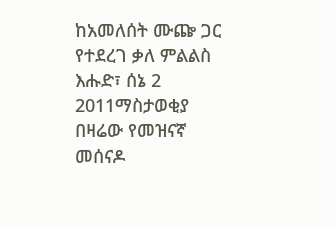ከአመለሰት ሙጬ ጋር የተደረገ ቃለ ምልልስ
እሑድ፣ ሰኔ 2 2011ማስታወቂያ
በዛሬው የመዝናኛ መሰናዶ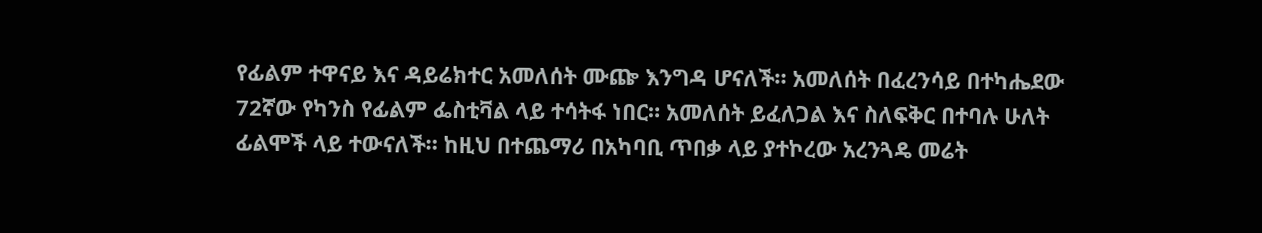የፊልም ተዋናይ እና ዳይሬክተር አመለሰት ሙጬ እንግዳ ሆናለች። አመለሰት በፈረንሳይ በተካሔደው 72ኛው የካንስ የፊልም ፌስቲቫል ላይ ተሳትፋ ነበር። አመለሰት ይፈለጋል እና ስለፍቅር በተባሉ ሁለት ፊልሞች ላይ ተውናለች። ከዚህ በተጨማሪ በአካባቢ ጥበቃ ላይ ያተኮረው አረንጓዴ መሬት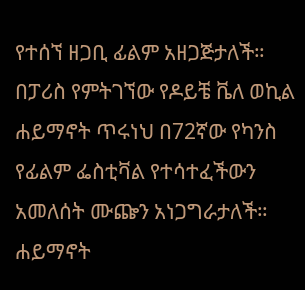የተሰኘ ዘጋቢ ፊልም አዘጋጅታለች። በፓሪስ የምትገኘው የዶይቼ ቬለ ወኪል ሐይማኖት ጥሩነህ በ72ኛው የካንስ የፊልም ፌስቲቫል የተሳተፈችውን አመለሰት ሙጬን አነጋግራታለች።
ሐይማኖት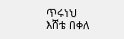ጥሩነህ
እሸቴ በቀለ